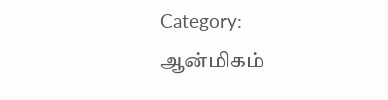Category: ஆன்மிகம்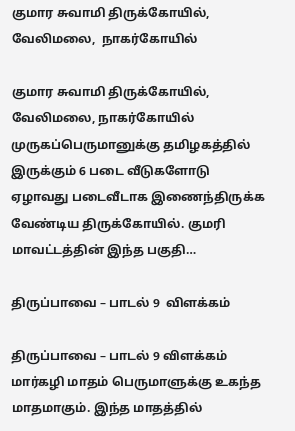குமார சுவாமி திருக்கோயில், வேலிமலை,  நாகர்கோயில்

குமார சுவாமி திருக்கோயில், வேலிமலை, நாகர்கோயில் முருகப்பெருமானுக்கு தமிழகத்தில் இருக்கும் 6 படை வீடுகளோடு ஏழாவது படைவீடாக இணைந்திருக்க வேண்டிய திருக்கோயில். குமரி மாவட்டத்தின் இந்த பகுதி…

திருப்பாவை – பாடல் 9  விளக்கம்

திருப்பாவை – பாடல் 9 விளக்கம் மார்கழி மாதம் பெருமாளுக்கு உகந்த மாதமாகும். இந்த மாதத்தில்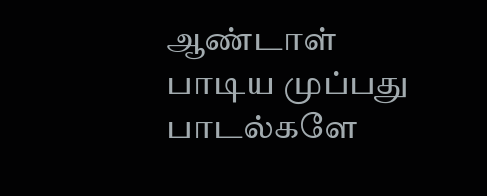ஆண்டாள் பாடிய முப்பது பாடல்களே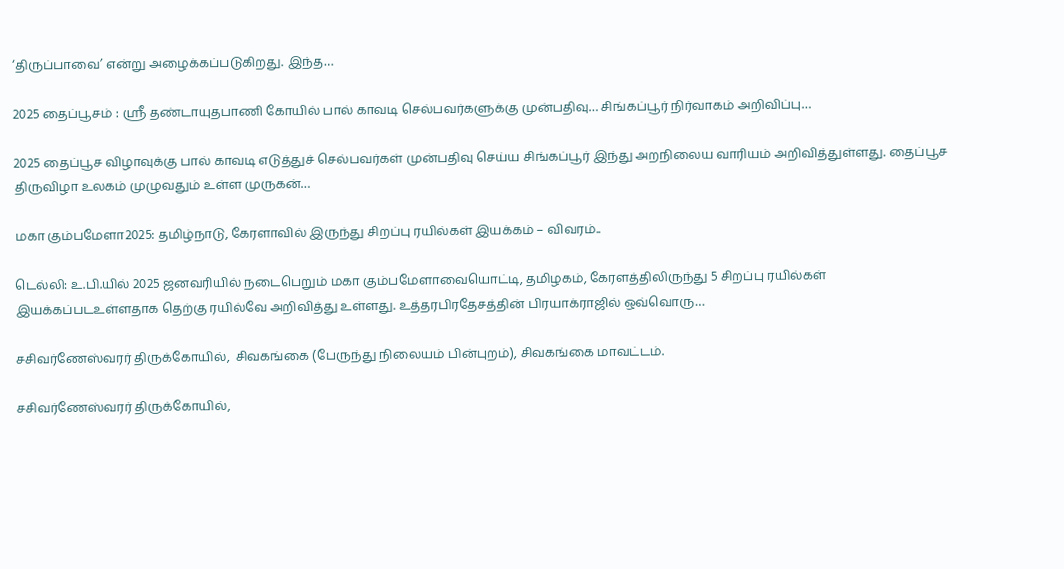‘திருப்பாவை’ என்று அழைக்கப்படுகிறது. இந்த…

2025 தைப்பூசம் : ஸ்ரீ தண்டாயுதபாணி கோயில் பால் காவடி செல்பவர்களுக்கு முன்பதிவு… சிங்கப்பூர் நிர்வாகம் அறிவிப்பு…

2025 தைப்பூச விழாவுக்கு பால் காவடி எடுத்துச் செல்பவர்கள் முன்பதிவு செய்ய சிங்கப்பூர் இந்து அறநிலைய வாரியம் அறிவித்துள்ளது. தைப்பூச திருவிழா உலகம் முழுவதும் உள்ள முருகன்…

மகா கும்பமேளா2025: தமிழ்நாடு, கேரளாவில் இருந்து சிறப்பு ரயில்கள் இயக்கம் – விவரம்..

டெல்லி: உ.பி.யில் 2025 ஜனவரியில் நடைபெறும் மகா கும்பமேளாவையொட்டி, தமிழகம், கேரளத்திலிருந்து 5 சிறப்பு ரயில்கள் இயக்கப்படஉள்ளதாக தெற்கு ரயில்வே அறிவித்து உள்ளது. உத்தரபிரதேசத்தின் பிரயாக்ராஜில் ஒவ்வொரு…

சசிவர்ணேஸ்வரர் திருக்கோயில்,  சிவகங்கை (பேருந்து நிலையம் பின்புறம்), சிவகங்கை மாவட்டம்.

சசிவர்ணேஸ்வரர் திருக்கோயில்,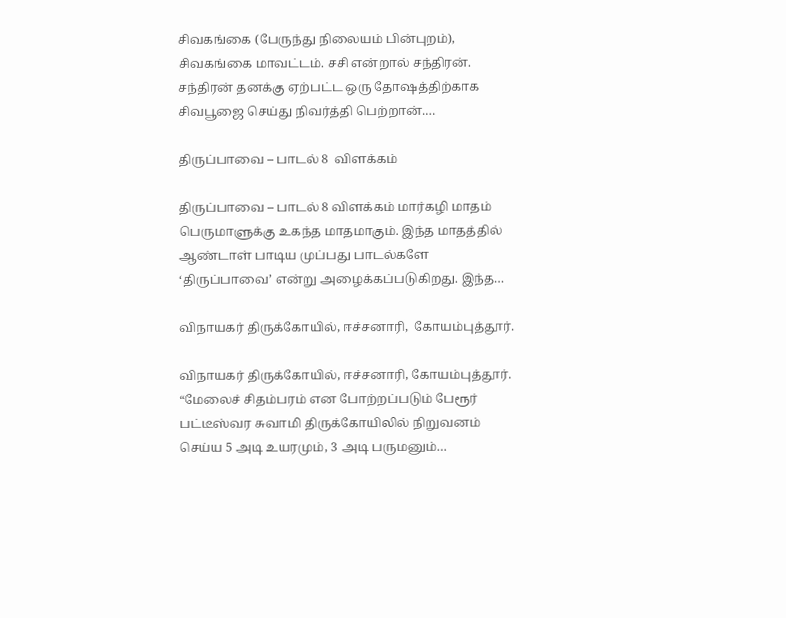சிவகங்கை (பேருந்து நிலையம் பின்புறம்), சிவகங்கை மாவட்டம். சசி என்றால் சந்திரன். சந்திரன் தனக்கு ஏற்பட்ட ஒரு தோஷத்திற்காக சிவபூஜை செய்து நிவர்த்தி பெற்றான்.…

திருப்பாவை – பாடல் 8  விளக்கம்

திருப்பாவை – பாடல் 8 விளக்கம் மார்கழி மாதம் பெருமாளுக்கு உகந்த மாதமாகும். இந்த மாதத்தில் ஆண்டாள் பாடிய முப்பது பாடல்களே ‘திருப்பாவை’ என்று அழைக்கப்படுகிறது. இந்த…

விநாயகர் திருக்கோயில், ஈச்சனாரி,  கோயம்புத்தூர்.

விநாயகர் திருக்கோயில், ஈச்சனாரி, கோயம்புத்தூர். “மேலைச் சிதம்பரம் என போற்றப்படும் பேரூர் பட்டீஸ்வர சுவாமி திருக்கோயிலில் நிறுவனம் செய்ய 5 அடி உயரமும், 3 அடி பருமனும்…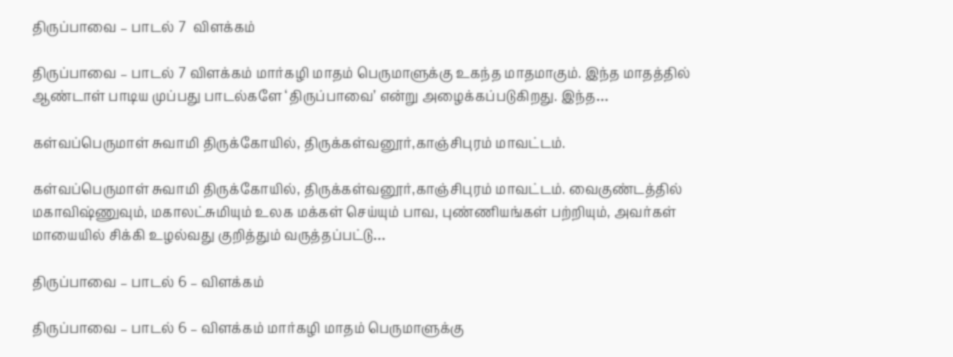திருப்பாவை – பாடல் 7  விளக்கம்

திருப்பாவை – பாடல் 7 விளக்கம் மார்கழி மாதம் பெருமாளுக்கு உகந்த மாதமாகும். இந்த மாதத்தில் ஆண்டாள் பாடிய முப்பது பாடல்களே ‘திருப்பாவை’ என்று அழைக்கப்படுகிறது. இந்த…

கள்வப்பெருமாள் சுவாமி திருக்கோயில், திருக்கள்வனூர்,காஞ்சிபுரம் மாவட்டம்.

கள்வப்பெருமாள் சுவாமி திருக்கோயில், திருக்கள்வனூர்,காஞ்சிபுரம் மாவட்டம். வைகுண்டத்தில் மகாவிஷ்ணுவும், மகாலட்சுமியும் உலக மக்கள் செய்யும் பாவ, புண்ணியங்கள் பற்றியும், அவர்கள் மாயையில் சிக்கி உழல்வது குறித்தும் வருத்தப்பட்டு…

திருப்பாவை – பாடல் 6 – விளக்கம்

திருப்பாவை – பாடல் 6 – விளக்கம் மார்கழி மாதம் பெருமாளுக்கு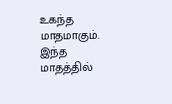உகந்த மாதமாகும். இந்த மாதத்தில்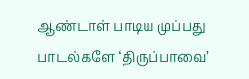ஆண்டாள் பாடிய முப்பது பாடல்களே ‘திருப்பாவை’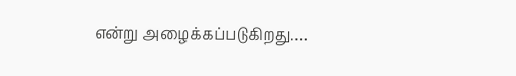என்று அழைக்கப்படுகிறது.…